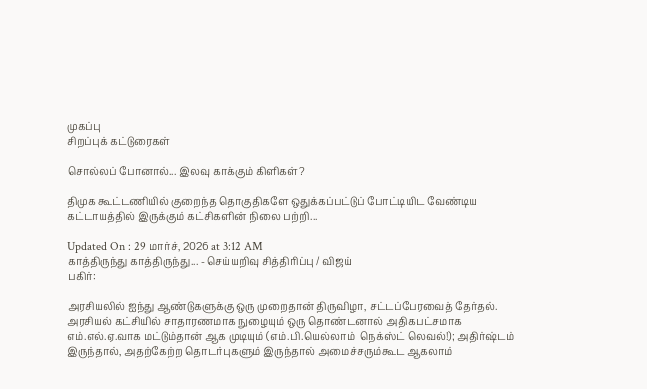முகப்பு
சிறப்புக் கட்டுரைகள்

சொல்லப் போனால்... இலவு காக்கும் கிளிகள்?

திமுக கூட்டணியில் குறைந்த தொகுதிகளே ஒதுக்கப்பட்டுப் போட்டியிட வேண்டிய கட்டாயத்தில் இருக்கும் கட்சிகளின் நிலை பற்றி...

Updated On : 29 மார்ச், 2026 at 3:12 AM
காத்திருந்து காத்திருந்து... - செய்யறிவு சித்திரிப்பு / விஜய்
பகிர்:

அரசியலில் ஐந்து ஆண்டுகளுக்கு ஒரு முறைதான் திருவிழா, சட்டப்பேரவைத் தேர்தல். அரசியல் கட்சியில் சாதாரணமாக நுழையும் ஒரு தொண்டனால் அதிகபட்சமாக எம்.எல்.ஏ.வாக மட்டும்தான் ஆக முடியும் (எம்.பி.யெல்லாம்  நெக்ஸ்ட் லெவல்!); அதிர்ஷ்டம் இருந்தால், அதற்கேற்ற தொடர்புகளும் இருந்தால் அமைச்சரும்கூட ஆகலாம்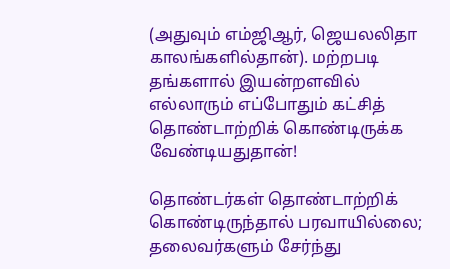(அதுவும் எம்ஜிஆர், ஜெயலலிதா காலங்களில்தான்). மற்றபடி தங்களால் இயன்றளவில் எல்லாரும் எப்போதும் கட்சித் தொண்டாற்றிக் கொண்டிருக்க வேண்டியதுதான்!

தொண்டர்கள் தொண்டாற்றிக் கொண்டிருந்தால் பரவாயில்லை; தலைவர்களும் சேர்ந்து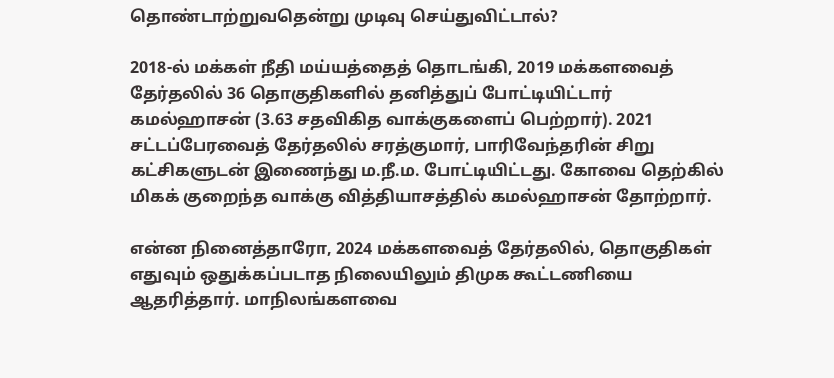தொண்டாற்றுவதென்று முடிவு செய்துவிட்டால்?

2018-ல் மக்கள் நீதி மய்யத்தைத் தொடங்கி, 2019 மக்களவைத் தேர்தலில் 36 தொகுதிகளில் தனித்துப் போட்டியிட்டார் கமல்ஹாசன் (3.63 சதவிகித வாக்குகளைப் பெற்றார்). 2021 சட்டப்பேரவைத் தேர்தலில் சரத்குமார், பாரிவேந்தரின் சிறு கட்சிகளுடன் இணைந்து ம.நீ.ம. போட்டியிட்டது. கோவை தெற்கில் மிகக் குறைந்த வாக்கு வித்தியாசத்தில் கமல்ஹாசன் தோற்றார்.

என்ன நினைத்தாரோ, 2024 மக்களவைத் தேர்தலில், தொகுதிகள் எதுவும் ஒதுக்கப்படாத நிலையிலும் திமுக கூட்டணியை ஆதரித்தார். மாநிலங்களவை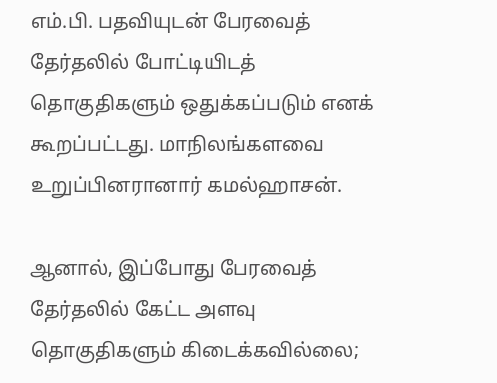எம்.பி. பதவியுடன் பேரவைத் தேர்தலில் போட்டியிடத் தொகுதிகளும் ஒதுக்கப்படும் எனக் கூறப்பட்டது. மாநிலங்களவை உறுப்பினரானார் கமல்ஹாசன்.

ஆனால், இப்போது பேரவைத் தேர்தலில் கேட்ட அளவு தொகுதிகளும் கிடைக்கவில்லை;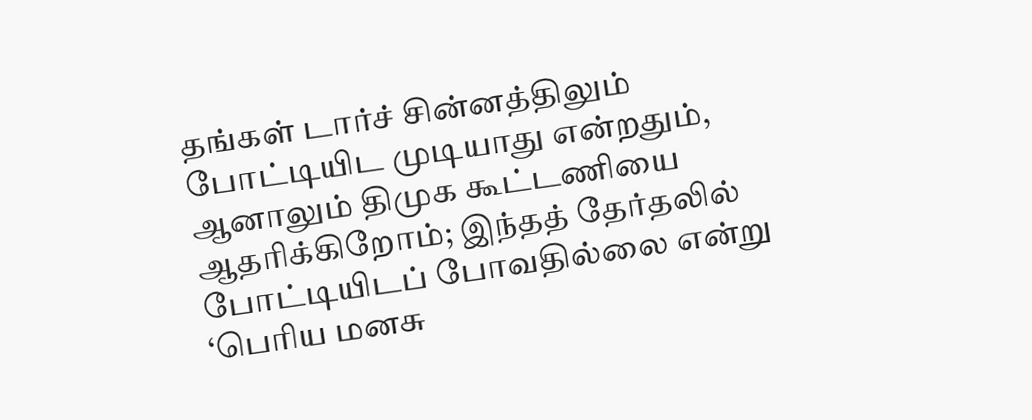தங்கள் டார்ச் சின்னத்திலும் போட்டியிட முடியாது என்றதும், ஆனாலும் திமுக கூட்டணியை ஆதரிக்கிறோம்; இந்தத் தேர்தலில் போட்டியிடப் போவதில்லை என்று ‘பெரிய மனசு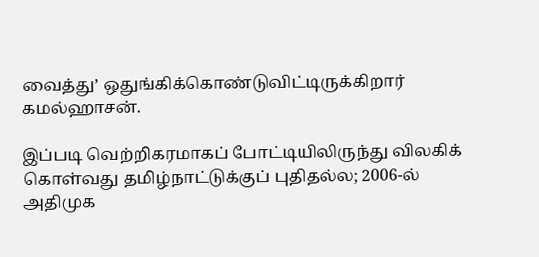வைத்து’ ஒதுங்கிக்கொண்டுவிட்டிருக்கிறார் கமல்ஹாசன்.

இப்படி வெற்றிகரமாகப் போட்டியிலிருந்து விலகிக் கொள்வது தமிழ்நாட்டுக்குப் புதிதல்ல; 2006-ல் அதிமுக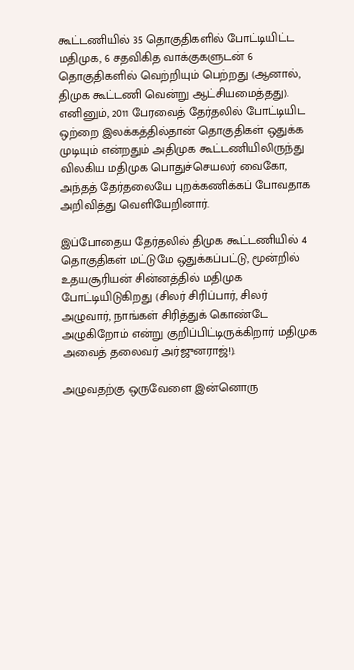கூட்டணியில் 35 தொகுதிகளில் போட்டியிட்ட மதிமுக, 6 சதவிகித வாக்குகளுடன் 6 தொகுதிகளில் வெற்றியும் பெற்றது (ஆனால், திமுக கூட்டணி வென்று ஆட்சியமைத்தது). எனினும், 2011 பேரவைத் தேர்தலில் போட்டியிட ஒற்றை இலக்கத்தில்தான் தொகுதிகள் ஒதுக்க முடியும் என்றதும் அதிமுக கூட்டணியிலிருந்து விலகிய மதிமுக பொதுச்செயலர் வைகோ, அந்தத் தேர்தலையே புறக்கணிக்கப் போவதாக அறிவித்து வெளியேறினார்.

இப்போதைய தேர்தலில் திமுக கூட்டணியில் 4 தொகுதிகள் மட்டுமே ஒதுக்கப்பட்டு, மூன்றில் உதயசூரியன் சின்னத்தில் மதிமுக போட்டியிடுகிறது (சிலர் சிரிப்பார், சிலர் அழுவார், நாங்கள் சிரித்துக் கொண்டே அழுகிறோம் என்று குறிப்பிட்டிருக்கிறார் மதிமுக அவைத் தலைவர் அர்ஜுனராஜ்!).

அழுவதற்கு ஒருவேளை இன்னொரு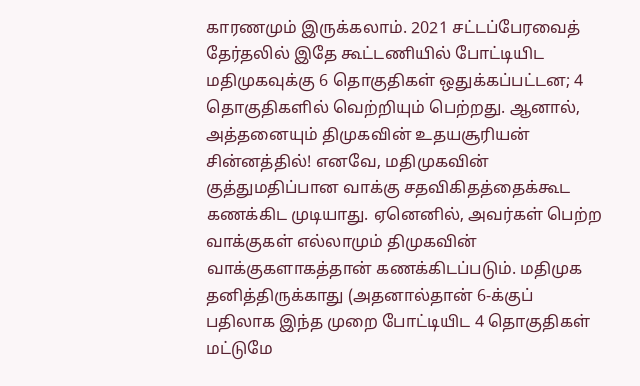காரணமும் இருக்கலாம். 2021 சட்டப்பேரவைத் தேர்தலில் இதே கூட்டணியில் போட்டியிட மதிமுகவுக்கு 6 தொகுதிகள் ஒதுக்கப்பட்டன; 4 தொகுதிகளில் வெற்றியும் பெற்றது. ஆனால், அத்தனையும் திமுகவின் உதயசூரியன் சின்னத்தில்! எனவே, மதிமுகவின் குத்துமதிப்பான வாக்கு சதவிகிதத்தைக்கூட கணக்கிட முடியாது. ஏனெனில், அவர்கள் பெற்ற வாக்குகள் எல்லாமும் திமுகவின் வாக்குகளாகத்தான் கணக்கிடப்படும். மதிமுக தனித்திருக்காது (அதனால்தான் 6-க்குப் பதிலாக இந்த முறை போட்டியிட 4 தொகுதிகள் மட்டுமே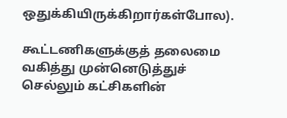ஒதுக்கியிருக்கிறார்கள்போல).

கூட்டணிகளுக்குத் தலைமை வகித்து முன்னெடுத்துச் செல்லும் கட்சிகளின்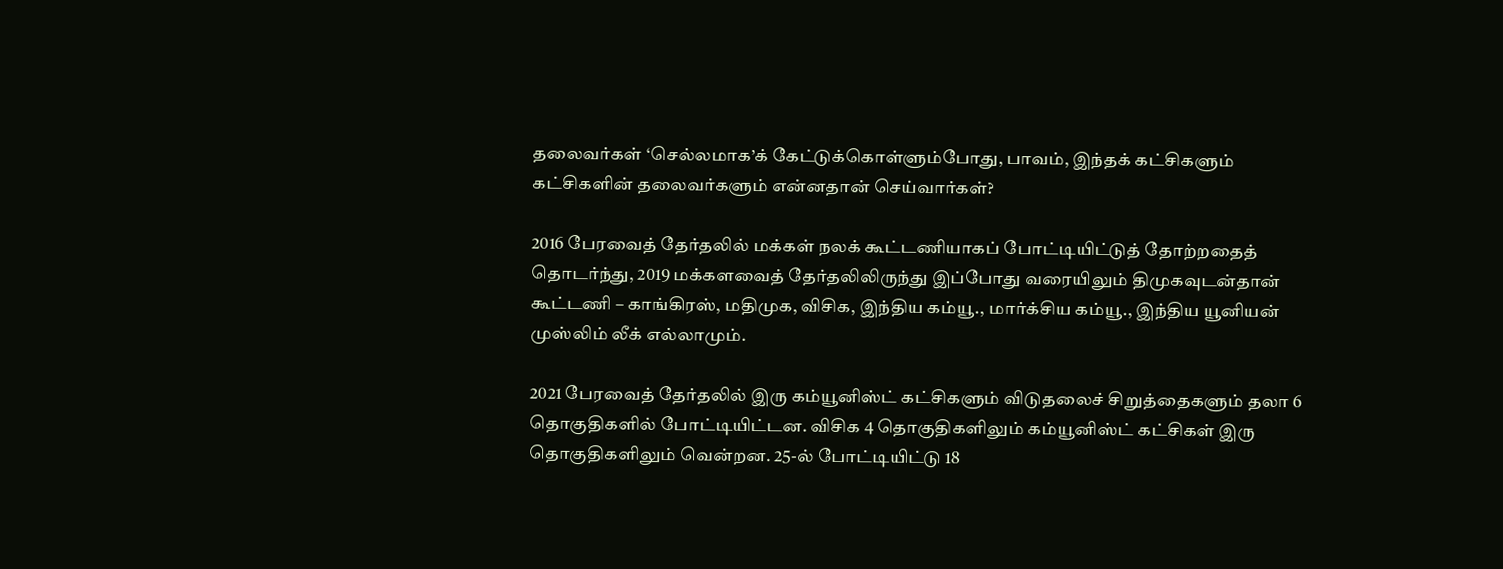தலைவர்கள் ‘செல்லமாக’க் கேட்டுக்கொள்ளும்போது, பாவம், இந்தக் கட்சிகளும் கட்சிகளின் தலைவர்களும் என்னதான் செய்வார்கள்?

2016 பேரவைத் தேர்தலில் மக்கள் நலக் கூட்டணியாகப் போட்டியிட்டுத் தோற்றதைத் தொடர்ந்து, 2019 மக்களவைத் தேர்தலிலிருந்து இப்போது வரையிலும் திமுகவுடன்தான் கூட்டணி – காங்கிரஸ், மதிமுக, விசிக, இந்திய கம்யூ., மார்க்சிய கம்யூ., இந்திய யூனியன் முஸ்லிம் லீக் எல்லாமும்.

2021 பேரவைத் தேர்தலில் இரு கம்யூனிஸ்ட் கட்சிகளும் விடுதலைச் சிறுத்தைகளும் தலா 6 தொகுதிகளில் போட்டியிட்டன. விசிக 4 தொகுதிகளிலும் கம்யூனிஸ்ட் கட்சிகள் இரு தொகுதிகளிலும் வென்றன. 25-ல் போட்டியிட்டு 18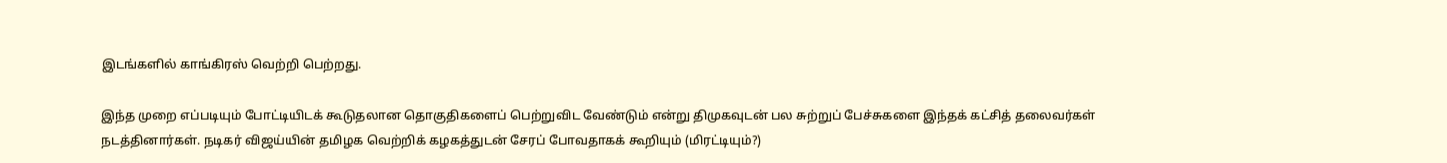இடங்களில் காங்கிரஸ் வெற்றி பெற்றது.

இந்த முறை எப்படியும் போட்டியிடக் கூடுதலான தொகுதிகளைப் பெற்றுவிட வேண்டும் என்று திமுகவுடன் பல சுற்றுப் பேச்சுகளை இந்தக் கட்சித் தலைவர்கள் நடத்தினார்கள். நடிகர் விஜய்யின் தமிழக வெற்றிக் கழகத்துடன் சேரப் போவதாகக் கூறியும் (மிரட்டியும்?)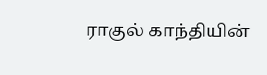ராகுல் காந்தியின்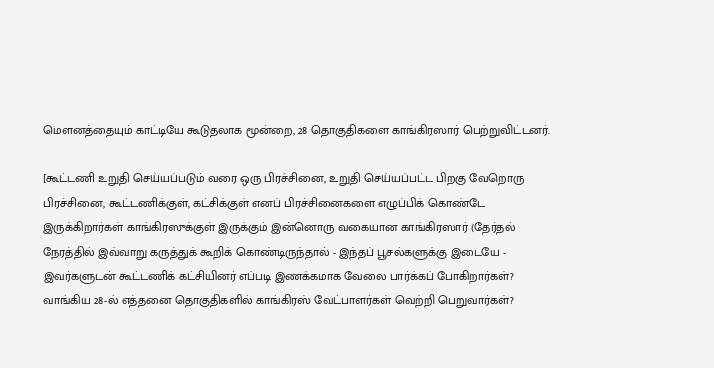மௌனத்தையும் காட்டியே கூடுதலாக மூன்றை, 28 தொகுதிகளை காங்கிரஸார் பெற்றுவிட்டனர்.

[கூட்டணி உறுதி செய்யப்படும் வரை ஒரு பிரச்சினை, உறுதி செய்யப்பட்ட பிறகு வேறொரு பிரச்சினை, கூட்டணிக்குள், கட்சிக்குள் எனப் பிரச்சினைகளை எழுப்பிக் கொண்டே இருக்கிறார்கள் காங்கிரஸுக்குள் இருக்கும் இன்னொரு வகையான காங்கிரஸார் (தேர்தல் நேரத்தில் இவ்வாறு கருத்துக் கூறிக் கொண்டிருந்தால் - இந்தப் பூசல்களுக்கு இடையே - இவர்களுடன் கூட்டணிக் கட்சியினர் எப்படி இணக்கமாக வேலை பார்க்கப் போகிறார்கள்? வாங்கிய 28-ல் எத்தனை தொகுதிகளில் காங்கிரஸ் வேட்பாளர்கள் வெற்றி பெறுவார்கள்?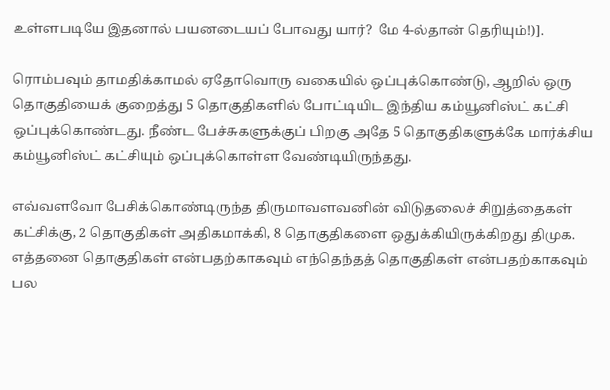உள்ளபடியே இதனால் பயனடையப் போவது யார்?  மே 4-ல்தான் தெரியும்!)].

ரொம்பவும் தாமதிக்காமல் ஏதோவொரு வகையில் ஒப்புக்கொண்டு, ஆறில் ஒரு தொகுதியைக் குறைத்து 5 தொகுதிகளில் போட்டியிட இந்திய கம்யூனிஸ்ட் கட்சி ஒப்புக்கொண்டது. நீண்ட பேச்சுகளுக்குப் பிறகு அதே 5 தொகுதிகளுக்கே மார்க்சிய கம்யூனிஸ்ட் கட்சியும் ஒப்புக்கொள்ள வேண்டியிருந்தது.

எவ்வளவோ பேசிக்கொண்டிருந்த திருமாவளவனின் விடுதலைச் சிறுத்தைகள் கட்சிக்கு, 2 தொகுதிகள் அதிகமாக்கி, 8 தொகுதிகளை ஒதுக்கியிருக்கிறது திமுக. எத்தனை தொகுதிகள் என்பதற்காகவும் எந்தெந்தத் தொகுதிகள் என்பதற்காகவும் பல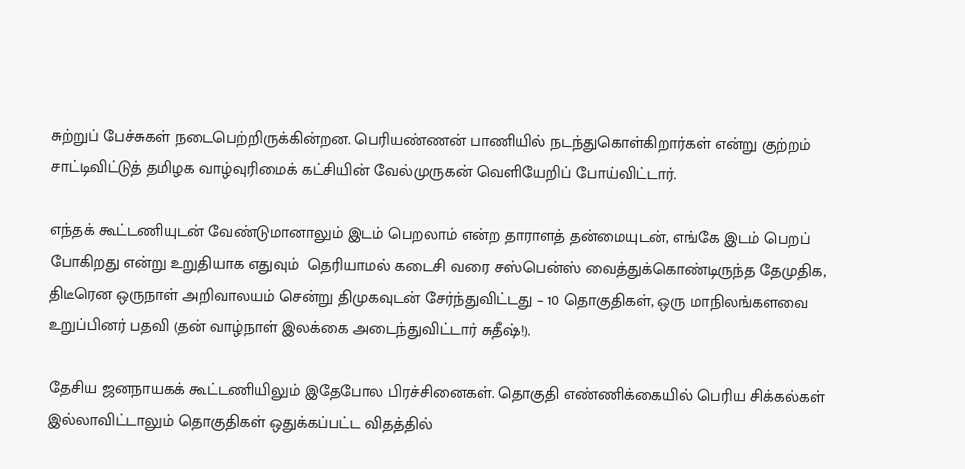சுற்றுப் பேச்சுகள் நடைபெற்றிருக்கின்றன. பெரியண்ணன் பாணியில் நடந்துகொள்கிறார்கள் என்று குற்றம் சாட்டிவிட்டுத் தமிழக வாழ்வுரிமைக் கட்சியின் வேல்முருகன் வெளியேறிப் போய்விட்டார்.

எந்தக் கூட்டணியுடன் வேண்டுமானாலும் இடம் பெறலாம் என்ற தாராளத் தன்மையுடன், எங்கே இடம் பெறப் போகிறது என்று உறுதியாக எதுவும்  தெரியாமல் கடைசி வரை சஸ்பென்ஸ் வைத்துக்கொண்டிருந்த தேமுதிக, திடீரென ஒருநாள் அறிவாலயம் சென்று திமுகவுடன் சேர்ந்துவிட்டது – 10 தொகுதிகள், ஒரு மாநிலங்களவை உறுப்பினர் பதவி (தன் வாழ்நாள் இலக்கை அடைந்துவிட்டார் சுதீஷ்!).

தேசிய ஜனநாயகக் கூட்டணியிலும் இதேபோல பிரச்சினைகள். தொகுதி எண்ணிக்கையில் பெரிய சிக்கல்கள் இல்லாவிட்டாலும் தொகுதிகள் ஒதுக்கப்பட்ட விதத்தில்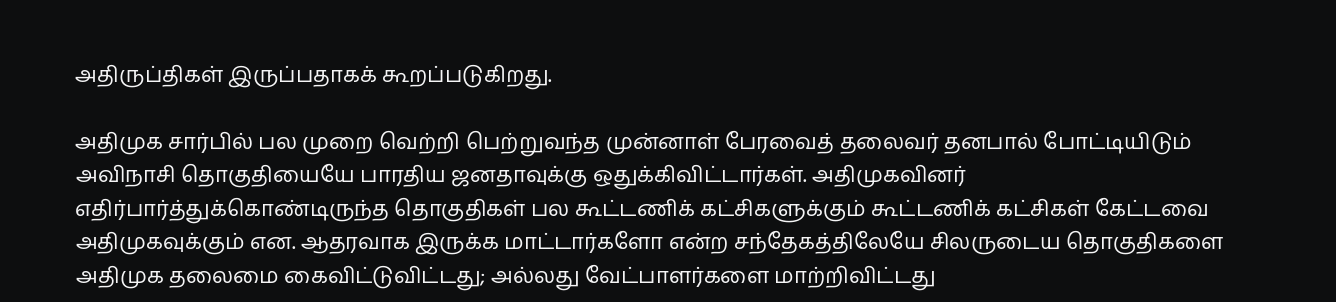அதிருப்திகள் இருப்பதாகக் கூறப்படுகிறது.

அதிமுக சார்பில் பல முறை வெற்றி பெற்றுவந்த முன்னாள் பேரவைத் தலைவர் தனபால் போட்டியிடும் அவிநாசி தொகுதியையே பாரதிய ஜனதாவுக்கு ஒதுக்கிவிட்டார்கள். அதிமுகவினர் எதிர்பார்த்துக்கொண்டிருந்த தொகுதிகள் பல கூட்டணிக் கட்சிகளுக்கும் கூட்டணிக் கட்சிகள் கேட்டவை அதிமுகவுக்கும் என. ஆதரவாக இருக்க மாட்டார்களோ என்ற சந்தேகத்திலேயே சிலருடைய தொகுதிகளை அதிமுக தலைமை கைவிட்டுவிட்டது; அல்லது வேட்பாளர்களை மாற்றிவிட்டது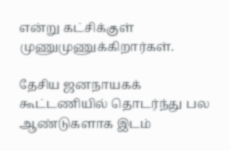என்று கட்சிக்குள் முணுமுணுக்கிறார்கள்.

தேசிய ஜனநாயகக் கூட்டணியில் தொடர்ந்து பல ஆண்டுகளாக இடம்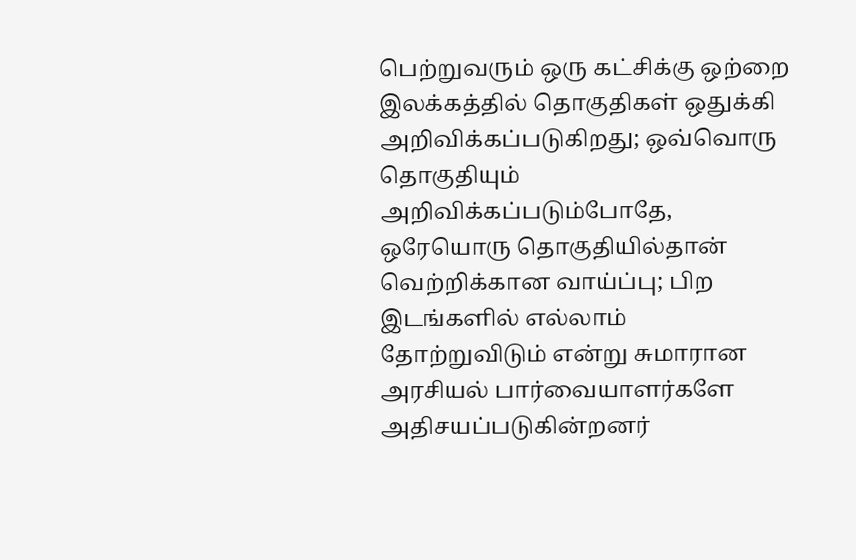பெற்றுவரும் ஒரு கட்சிக்கு ஒற்றை இலக்கத்தில் தொகுதிகள் ஒதுக்கி அறிவிக்கப்படுகிறது; ஒவ்வொரு தொகுதியும் அறிவிக்கப்படும்போதே, ஒரேயொரு தொகுதியில்தான் வெற்றிக்கான வாய்ப்பு; பிற இடங்களில் எல்லாம் தோற்றுவிடும் என்று சுமாரான அரசியல் பார்வையாளர்களே அதிசயப்படுகின்றனர்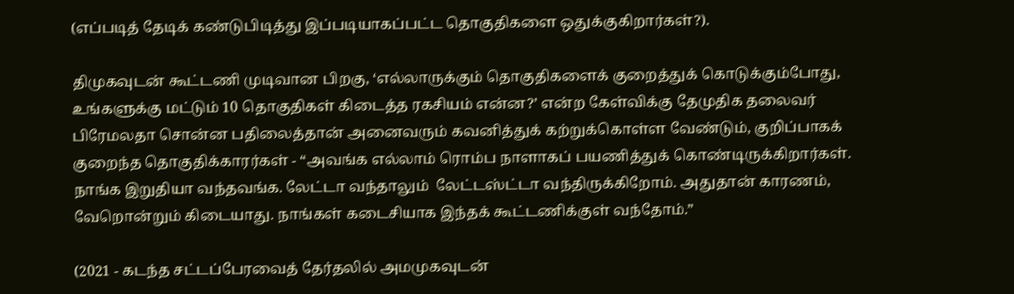(எப்படித் தேடிக் கண்டுபிடித்து இப்படியாகப்பட்ட தொகுதிகளை ஒதுக்குகிறார்கள்?).

திமுகவுடன் கூட்டணி முடிவான பிறகு, ‘எல்லாருக்கும் தொகுதிகளைக் குறைத்துக் கொடுக்கும்போது, உங்களுக்கு மட்டும் 10 தொகுதிகள் கிடைத்த ரகசியம் என்ன?’ என்ற கேள்விக்கு தேமுதிக தலைவர் பிரேமலதா சொன்ன பதிலைத்தான் அனைவரும் கவனித்துக் கற்றுக்கொள்ள வேண்டும், குறிப்பாகக் குறைந்த தொகுதிக்காரர்கள் - “அவங்க எல்லாம் ரொம்ப நாளாகப் பயணித்துக் கொண்டிருக்கிறார்கள். நாங்க இறுதியா வந்தவங்க. லேட்டா வந்தாலும்  லேட்டஸ்ட்டா வந்திருக்கிறோம். அதுதான் காரணம், வேறொன்றும் கிடையாது. நாங்கள் கடைசியாக இந்தக் கூட்டணிக்குள் வந்தோம்.”

(2021 - கடந்த சட்டப்பேரவைத் தேர்தலில் அமமுகவுடன்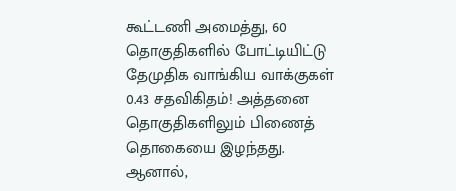கூட்டணி அமைத்து, 60 தொகுதிகளில் போட்டியிட்டு தேமுதிக வாங்கிய வாக்குகள் 0.43 சதவிகிதம்! அத்தனை தொகுதிகளிலும் பிணைத் தொகையை இழந்தது. ஆனால்,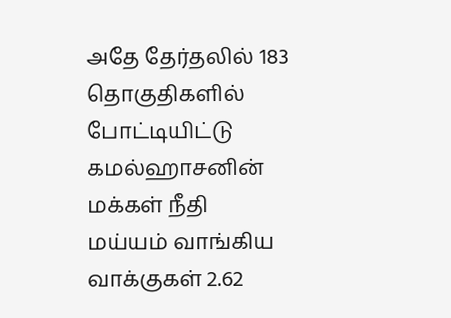அதே தேர்தலில் 183 தொகுதிகளில் போட்டியிட்டு கமல்ஹாசனின் மக்கள் நீதி மய்யம் வாங்கிய வாக்குகள் 2.62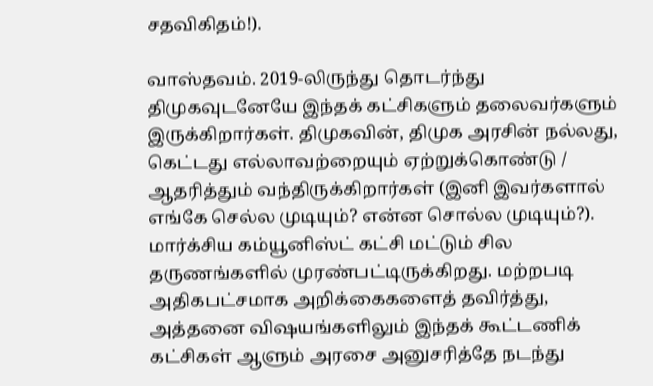சதவிகிதம்!).

வாஸ்தவம். 2019-லிருந்து தொடர்ந்து திமுகவுடனேயே இந்தக் கட்சிகளும் தலைவர்களும் இருக்கிறார்கள். திமுகவின், திமுக அரசின் நல்லது, கெட்டது எல்லாவற்றையும் ஏற்றுக்கொண்டு / ஆதரித்தும் வந்திருக்கிறார்கள் (இனி இவர்களால் எங்கே செல்ல முடியும்? என்ன சொல்ல முடியும்?). மார்க்சிய கம்யூனிஸ்ட் கட்சி மட்டும் சில தருணங்களில் முரண்பட்டிருக்கிறது. மற்றபடி அதிகபட்சமாக அறிக்கைகளைத் தவிர்த்து, அத்தனை விஷயங்களிலும் இந்தக் கூட்டணிக் கட்சிகள் ஆளும் அரசை அனுசரித்தே நடந்து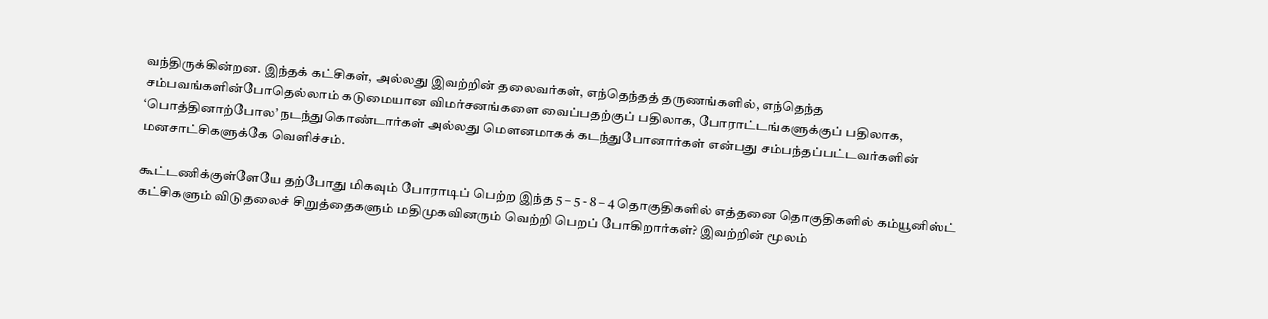வந்திருக்கின்றன. இந்தக் கட்சிகள், அல்லது இவற்றின் தலைவர்கள், எந்தெந்தத் தருணங்களில், எந்தெந்த சம்பவங்களின்போதெல்லாம் கடுமையான விமர்சனங்களை வைப்பதற்குப் பதிலாக, போராட்டங்களுக்குப் பதிலாக, ‘பொத்தினாற்போல’ நடந்துகொண்டார்கள் அல்லது மௌனமாகக் கடந்துபோனார்கள் என்பது சம்பந்தப்பட்டவர்களின் மனசாட்சிகளுக்கே வெளிச்சம்.

கூட்டணிக்குள்ளேயே தற்போது மிகவும் போராடிப் பெற்ற இந்த 5 – 5 - 8 – 4 தொகுதிகளில் எத்தனை தொகுதிகளில் கம்யூனிஸ்ட் கட்சிகளும் விடுதலைச் சிறுத்தைகளும் மதிமுகவினரும் வெற்றி பெறப் போகிறார்கள்? இவற்றின் மூலம்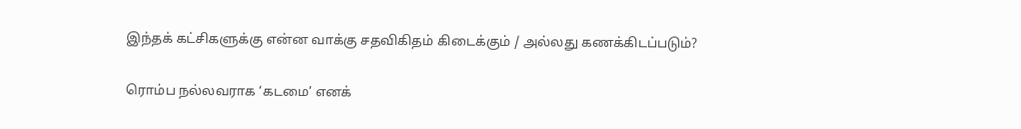இந்தக் கட்சிகளுக்கு என்ன வாக்கு சதவிகிதம் கிடைக்கும் / அல்லது கணக்கிடப்படும்?

ரொம்ப நல்லவராக ‘கடமை’ எனக்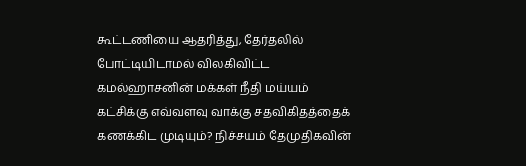கூட்டணியை ஆதரித்து, தேர்தலில் போட்டியிடாமல் விலகிவிட்ட கமல்ஹாசனின் மக்கள் நீதி மய்யம் கட்சிக்கு எவ்வளவு வாக்கு சதவிகிதத்தைக் கணக்கிட முடியும்? நிச்சயம் தேமுதிகவின்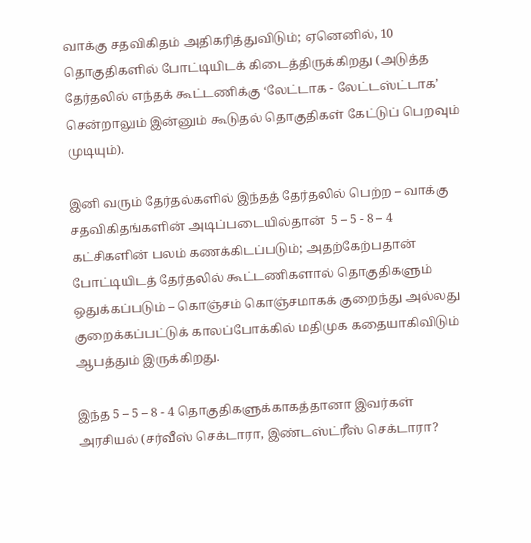வாக்கு சதவிகிதம் அதிகரித்துவிடும்; ஏனெனில், 10 தொகுதிகளில் போட்டியிடக் கிடைத்திருக்கிறது (அடுத்த தேர்தலில் எந்தக் கூட்டணிக்கு ‘லேட்டாக - லேட்டஸ்ட்டாக’ சென்றாலும் இன்னும் கூடுதல் தொகுதிகள் கேட்டுப் பெறவும் முடியும்).

இனி வரும் தேர்தல்களில் இந்தத் தேர்தலில் பெற்ற – வாக்கு சதவிகிதங்களின் அடிப்படையில்தான்  5 – 5 - 8 – 4 கட்சிகளின் பலம் கணக்கிடப்படும்; அதற்கேற்பதான் போட்டியிடத் தேர்தலில் கூட்டணிகளால் தொகுதிகளும் ஒதுக்கப்படும் – கொஞ்சம் கொஞ்சமாகக் குறைந்து அல்லது குறைக்கப்பட்டுக் காலப்போக்கில் மதிமுக கதையாகிவிடும் ஆபத்தும் இருக்கிறது.

இந்த 5 – 5 – 8 - 4 தொகுதிகளுக்காகத்தானா இவர்கள் அரசியல் (சர்வீஸ் செக்டாரா, இண்டஸ்ட்ரீஸ் செக்டாரா?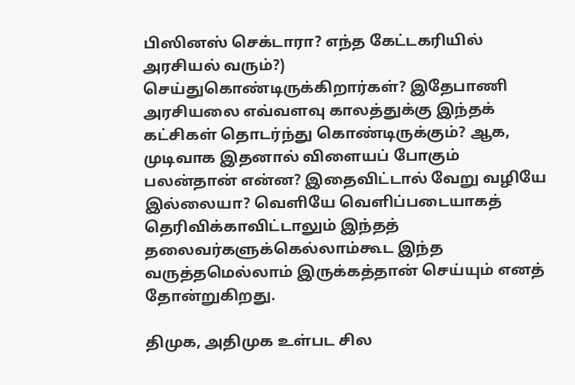பிஸினஸ் செக்டாரா? எந்த கேட்டகரியில் அரசியல் வரும்?)  செய்துகொண்டிருக்கிறார்கள்? இதேபாணி அரசியலை எவ்வளவு காலத்துக்கு இந்தக் கட்சிகள் தொடர்ந்து கொண்டிருக்கும்? ஆக, முடிவாக இதனால் விளையப் போகும் பலன்தான் என்ன? இதைவிட்டால் வேறு வழியே இல்லையா? வெளியே வெளிப்படையாகத் தெரிவிக்காவிட்டாலும் இந்தத் தலைவர்களுக்கெல்லாம்கூட இந்த வருத்தமெல்லாம் இருக்கத்தான் செய்யும் எனத் தோன்றுகிறது.

திமுக, அதிமுக உள்பட சில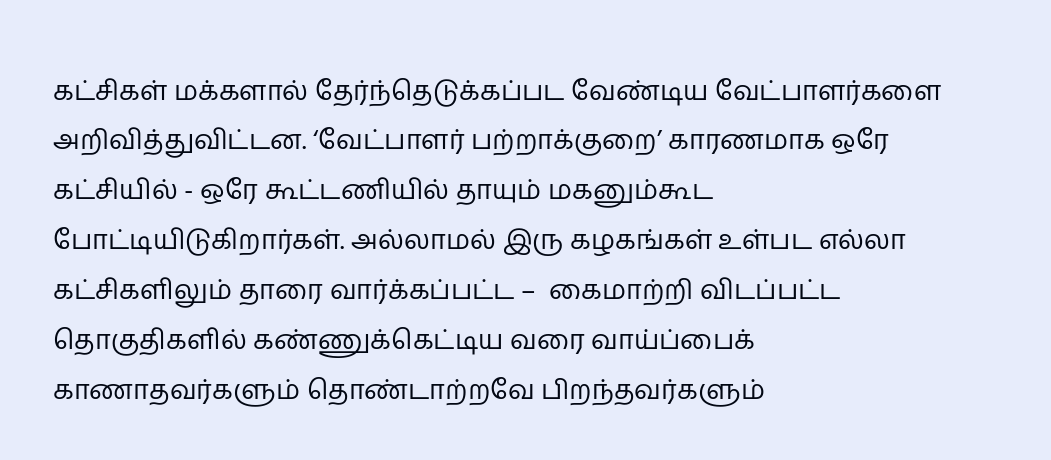கட்சிகள் மக்களால் தேர்ந்தெடுக்கப்பட வேண்டிய வேட்பாளர்களை அறிவித்துவிட்டன. ‘வேட்பாளர் பற்றாக்குறை’ காரணமாக ஒரே கட்சியில் - ஒரே கூட்டணியில் தாயும் மகனும்கூட போட்டியிடுகிறார்கள். அல்லாமல் இரு கழகங்கள் உள்பட எல்லா கட்சிகளிலும் தாரை வார்க்கப்பட்ட –  கைமாற்றி விடப்பட்ட தொகுதிகளில் கண்ணுக்கெட்டிய வரை வாய்ப்பைக் காணாதவர்களும் தொண்டாற்றவே பிறந்தவர்களும்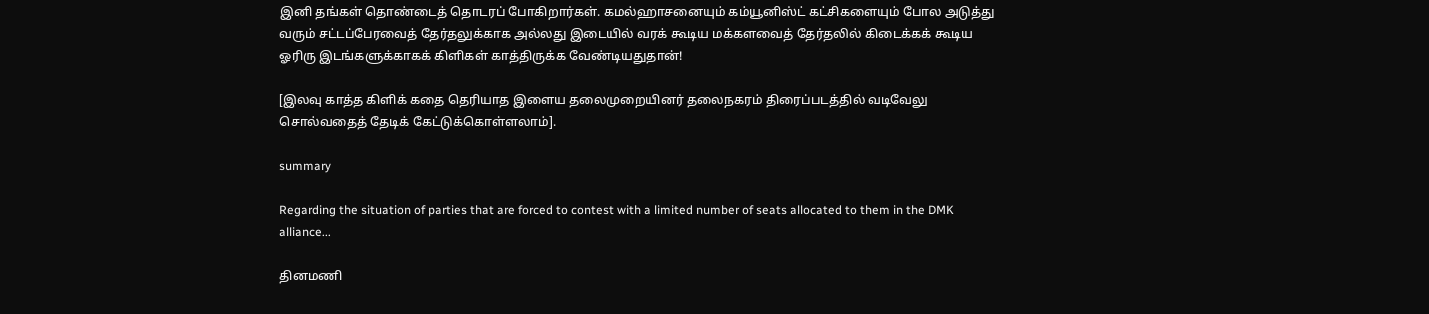இனி தங்கள் தொண்டைத் தொடரப் போகிறார்கள். கமல்ஹாசனையும் கம்யூனிஸ்ட் கட்சிகளையும் போல அடுத்து வரும் சட்டப்பேரவைத் தேர்தலுக்காக அல்லது இடையில் வரக் கூடிய மக்களவைத் தேர்தலில் கிடைக்கக் கூடிய ஓரிரு இடங்களுக்காகக் கிளிகள் காத்திருக்க வேண்டியதுதான்!

[இலவு காத்த கிளிக் கதை தெரியாத இளைய தலைமுறையினர் தலைநகரம் திரைப்படத்தில் வடிவேலு சொல்வதைத் தேடிக் கேட்டுக்கொள்ளலாம்].

summary

Regarding the situation of parties that are forced to contest with a limited number of seats allocated to them in the DMK alliance...

தினமணி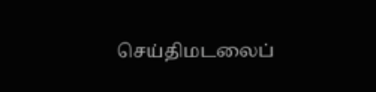செய்திமடலைப்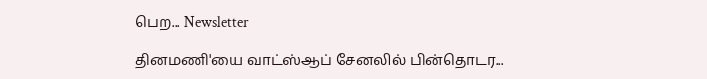பெற... Newsletter

தினமணி'யை வாட்ஸ்ஆப் சேனலில் பின்தொடர...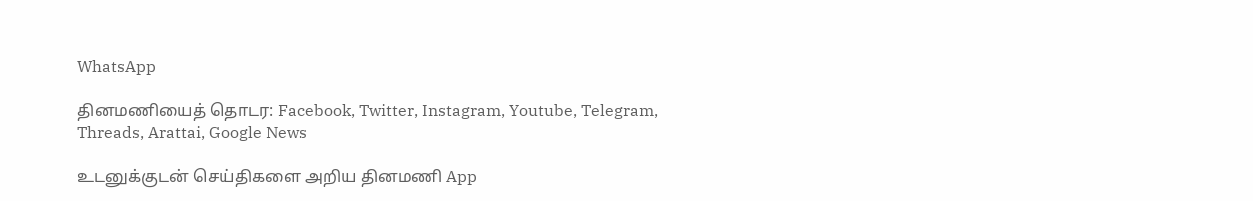WhatsApp

தினமணியைத் தொடர: Facebook, Twitter, Instagram, Youtube, Telegram, Threads, Arattai, Google News

உடனுக்குடன் செய்திகளை அறிய தினமணி App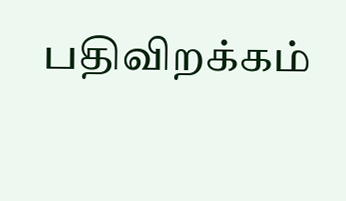பதிவிறக்கம்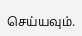செய்யவும்.